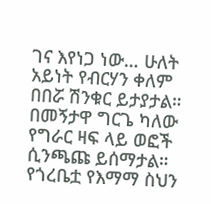ገና እየነጋ ነው… ሁለት አይነት የብርሃን ቀለም በበሯ ሽንቁር ይታያታል። በመኝታዋ ግርጌ ካለው የግራር ዛፍ ላይ ወፎች ሲንጫጩ ይሰማታል። የጎረቤቷ የእማማ ስህን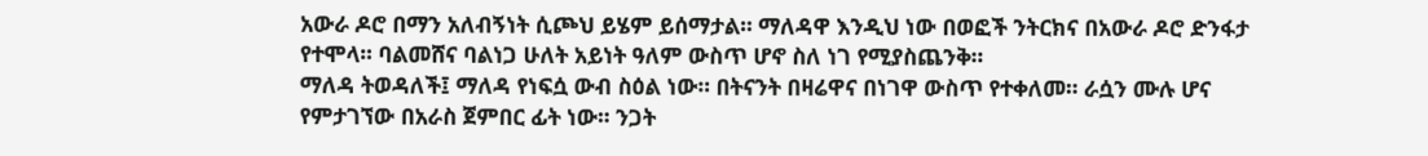አውራ ዶሮ በማን አለብኝነት ሲጮህ ይሄም ይሰማታል። ማለዳዋ እንዲህ ነው በወፎች ንትርክና በአውራ ዶሮ ድንፋታ የተሞላ። ባልመሸና ባልነጋ ሁለት አይነት ዓለም ውስጥ ሆኖ ስለ ነገ የሚያስጨንቅ።
ማለዳ ትወዳለች፤ ማለዳ የነፍሷ ውብ ስዕል ነው። በትናንት በዛሬዋና በነገዋ ውስጥ የተቀለመ። ራሷን ሙሉ ሆና የምታገኘው በአራስ ጀምበር ፊት ነው። ንጋት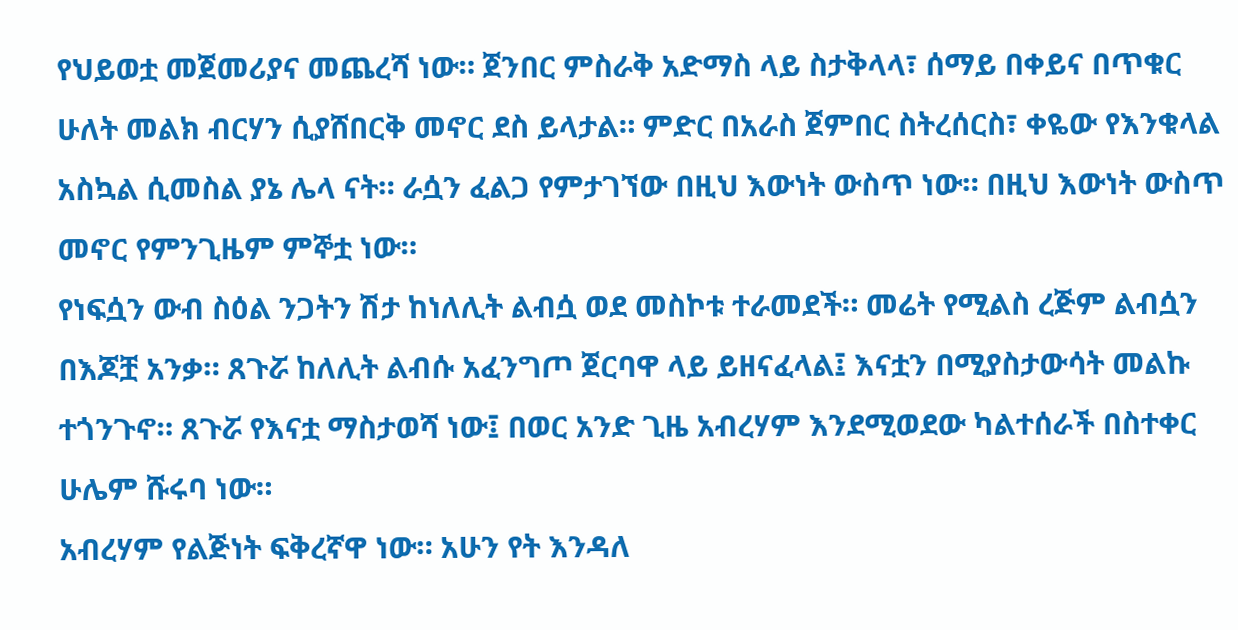የህይወቷ መጀመሪያና መጨረሻ ነው። ጀንበር ምስራቅ አድማስ ላይ ስታቅላላ፣ ሰማይ በቀይና በጥቁር ሁለት መልክ ብርሃን ሲያሸበርቅ መኖር ደስ ይላታል። ምድር በአራስ ጀምበር ስትረሰርስ፣ ቀዬው የእንቁላል አስኳል ሲመስል ያኔ ሌላ ናት። ራሷን ፈልጋ የምታገኘው በዚህ እውነት ውስጥ ነው። በዚህ እውነት ውስጥ መኖር የምንጊዜም ምኞቷ ነው።
የነፍሷን ውብ ስዕል ንጋትን ሽታ ከነለሊት ልብሷ ወደ መስኮቱ ተራመደች። መሬት የሚልስ ረጅም ልብሷን በእጆቿ አንቃ። ጸጉሯ ከለሊት ልብሱ አፈንግጦ ጀርባዋ ላይ ይዘናፈላል፤ እናቷን በሚያስታውሳት መልኩ ተጎንጉኖ። ጸጉሯ የእናቷ ማስታወሻ ነው፤ በወር አንድ ጊዜ አብረሃም እንደሚወደው ካልተሰራች በስተቀር ሁሌም ሹሩባ ነው።
አብረሃም የልጅነት ፍቅረኛዋ ነው። አሁን የት እንዳለ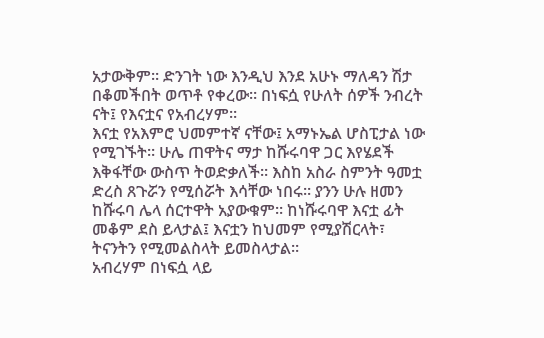አታውቅም። ድንገት ነው እንዲህ እንደ አሁኑ ማለዳን ሽታ በቆመችበት ወጥቶ የቀረው። በነፍሷ የሁለት ሰዎች ንብረት ናት፤ የእናቷና የአብረሃም።
እናቷ የአእምሮ ህመምተኛ ናቸው፤ አማኑኤል ሆስፒታል ነው የሚገኙት። ሁሌ ጠዋትና ማታ ከሹሩባዋ ጋር እየሄደች እቅፋቸው ውስጥ ትወድቃለች። እስከ አስራ ስምንት ዓመቷ ድረስ ጸጉሯን የሚሰሯት እሳቸው ነበሩ። ያንን ሁሉ ዘመን ከሹሩባ ሌላ ሰርተዋት አያውቁም። ከነሹሩባዋ እናቷ ፊት መቆም ደስ ይላታል፤ እናቷን ከህመም የሚያሽርላት፣ ትናንትን የሚመልስላት ይመስላታል።
አብረሃም በነፍሷ ላይ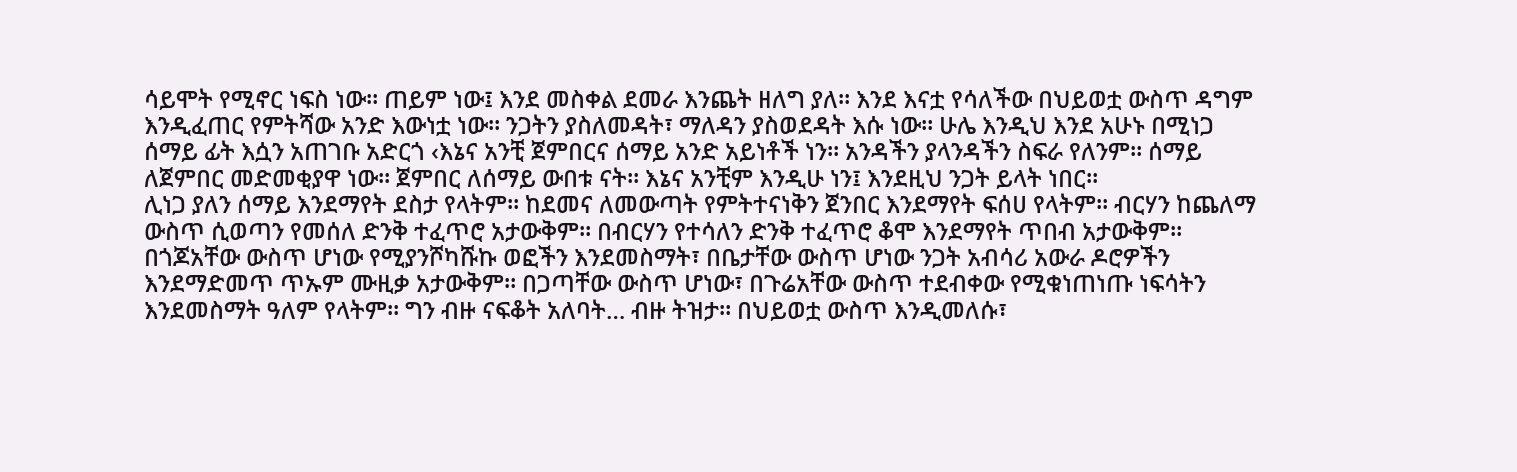ሳይሞት የሚኖር ነፍስ ነው። ጠይም ነው፤ እንደ መስቀል ደመራ እንጨት ዘለግ ያለ። እንደ እናቷ የሳለችው በህይወቷ ውስጥ ዳግም እንዲፈጠር የምትሻው አንድ እውነቷ ነው። ንጋትን ያስለመዳት፣ ማለዳን ያስወደዳት እሱ ነው። ሁሌ እንዲህ እንደ አሁኑ በሚነጋ ሰማይ ፊት እሷን አጠገቡ አድርጎ ‹እኔና አንቺ ጀምበርና ሰማይ አንድ አይነቶች ነን። አንዳችን ያላንዳችን ስፍራ የለንም። ሰማይ ለጀምበር መድመቂያዋ ነው። ጀምበር ለሰማይ ውበቱ ናት። እኔና አንቺም እንዲሁ ነን፤ እንደዚህ ንጋት ይላት ነበር።
ሊነጋ ያለን ሰማይ እንደማየት ደስታ የላትም። ከደመና ለመውጣት የምትተናነቅን ጀንበር እንደማየት ፍሰሀ የላትም። ብርሃን ከጨለማ ውስጥ ሲወጣን የመሰለ ድንቅ ተፈጥሮ አታውቅም። በብርሃን የተሳለን ድንቅ ተፈጥሮ ቆሞ እንደማየት ጥበብ አታውቅም። በጎጆአቸው ውስጥ ሆነው የሚያንሾካሹኩ ወፎችን እንደመስማት፣ በቤታቸው ውስጥ ሆነው ንጋት አብሳሪ አውራ ዶሮዎችን እንደማድመጥ ጥኡም ሙዚቃ አታውቅም። በጋጣቸው ውስጥ ሆነው፣ በጉሬአቸው ውስጥ ተደብቀው የሚቁነጠነጡ ነፍሳትን እንደመስማት ዓለም የላትም። ግን ብዙ ናፍቆት አለባት… ብዙ ትዝታ። በህይወቷ ውስጥ እንዲመለሱ፣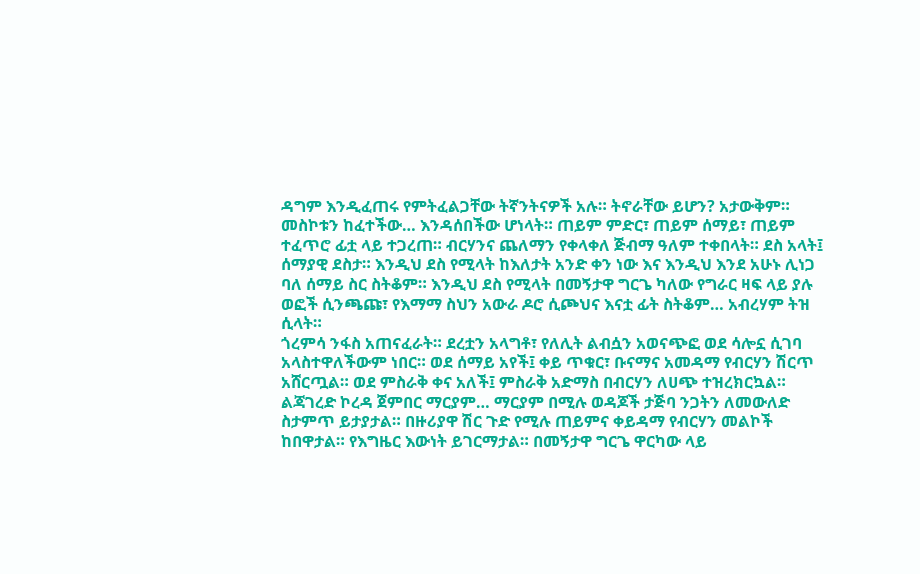ዳግም እንዲፈጠሩ የምትፈልጋቸው ትኛንትናዎች አሉ። ትኖራቸው ይሆን? አታውቅም።
መስኮቱን ከፈተችው… እንዳሰበችው ሆነላት። ጠይም ምድር፣ ጠይም ሰማይ፣ ጠይም ተፈጥሮ ፊቷ ላይ ተጋረጠ። ብርሃንና ጨለማን የቀላቀለ ጅብማ ዓለም ተቀበላት። ደስ አላት፤ ሰማያዊ ደስታ። እንዲህ ደስ የሚላት ከእለታት አንድ ቀን ነው እና እንዲህ እንደ አሁኑ ሊነጋ ባለ ሰማይ ስር ስትቆም። እንዲህ ደስ የሚላት በመኝታዋ ግርጌ ካለው የግራር ዛፍ ላይ ያሉ ወፎች ሲንጫጩ፣ የእማማ ስህን አውራ ዶሮ ሲጮህና እናቷ ፊት ስትቆም… አብረሃም ትዝ ሲላት።
ጎረምሳ ንፋስ አጠናፈራት። ደረቷን አላግቶ፣ የለሊት ልብሷን አወናጭፎ ወደ ሳሎኗ ሲገባ አላስተዋለችውም ነበር። ወደ ሰማይ አየች፤ ቀይ ጥቁር፣ ቡናማና አመዳማ የብርሃን ሽርጥ አሸርጧል። ወደ ምስራቅ ቀና አለች፤ ምስራቅ አድማስ በብርሃን ለሀጭ ተዝረክርኳል።
ልጃገረድ ኮረዳ ጀምበር ማርያም… ማርያም በሚሉ ወዳጆች ታጅባ ንጋትን ለመውለድ ስታምጥ ይታያታል። በዙሪያዋ ሽር ጉድ የሚሉ ጠይምና ቀይዳማ የብርሃን መልኮች ከበዋታል። የእግዜር እውነት ይገርማታል። በመኝታዋ ግርጌ ዋርካው ላይ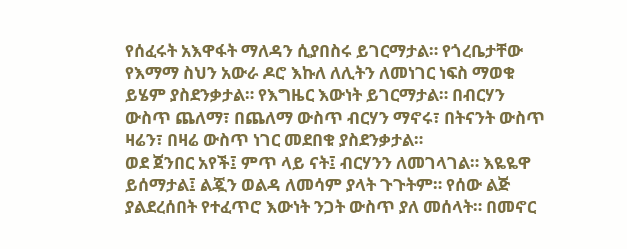የሰፈሩት አእዋፋት ማለዳን ሲያበስሩ ይገርማታል። የጎረቤታቸው የእማማ ስህን አውራ ዶሮ እኩለ ለሊትን ለመነገር ነፍስ ማወቁ ይሄም ያስደንቃታል። የእግዜር እውነት ይገርማታል። በብርሃን ውስጥ ጨለማ፣ በጨለማ ውስጥ ብርሃን ማኖሩ፣ በትናንት ውስጥ ዛሬን፣ በዛሬ ውስጥ ነገር መደበቁ ያስደንቃታል።
ወደ ጀንበር አየች፤ ምጥ ላይ ናት፤ ብርሃንን ለመገላገል። እዬዬዋ ይሰማታል፤ ልጇን ወልዳ ለመሳም ያላት ጉጉትም። የሰው ልጅ ያልደረሰበት የተፈጥሮ እውነት ንጋት ውስጥ ያለ መሰላት። በመኖር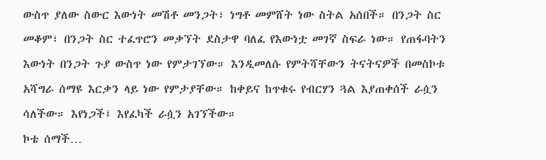ውስጥ ያለው ስውር እውነት መሽቶ መንጋት፣ ነግቶ መምሸት ነው ስትል አሰበች። በንጋት ስር መቆም፣ በንጋት ስር ተፈጥሮን መቃኘት ደስታዋ ባለፈ የእውነቷ መገኛ ስፍራ ነው። የጠፋባትን እውነት በንጋት ጉያ ውስጥ ነው የምታገኘው። እንዲመለሱ የምትሻቸውን ትናትናዎች በመስኮቱ አሻግራ ሰማዩ እርቃን ላይ ነው የምታያቸው። ከቀይና ከጥቁሩ የብርሃን ጓል እያጠቀሰች ራሷን ሳለችው። እየነጋች፤ እየፈካች ራሷን አገኘችው።
ኮቴ ሰማች…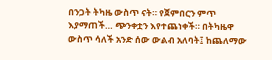በንጋት ትካዜ ውስጥ ናት። የጀምበርን ምጥ እያማጠች… ጭንቀቷን እየተጨነቀች። በትካዜዋ ውስጥ ሳለች አንድ ሰው ውልብ አለባት፤ ከጨለማው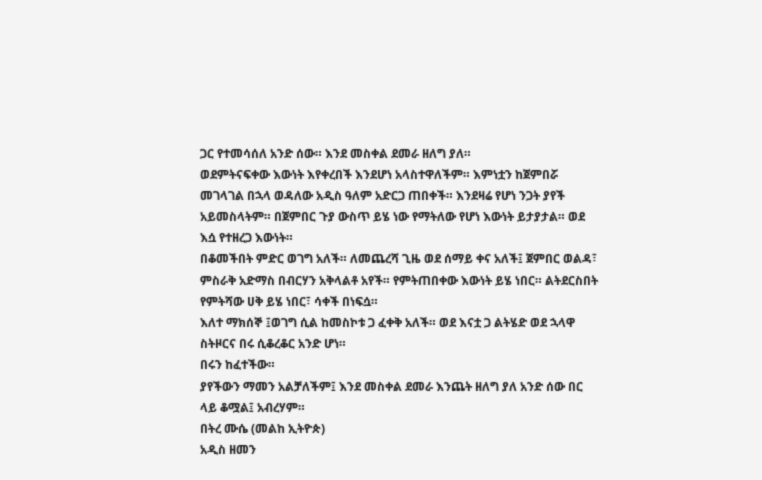ጋር የተመሳሰለ አንድ ሰው። እንደ መስቀል ደመራ ዘለግ ያለ።
ወደምትናፍቀው እውነት እየቀረበች እንደሆነ አላስተዋለችም። እምነቷን ከጀምበሯ መገላገል በኋላ ወዳለው አዲስ ዓለም አድርጋ ጠበቀች። እንደዛሬ የሆነ ንጋት ያየች አይመስላትም። በጀምበር ጉያ ውስጥ ይሄ ነው የማትለው የሆነ እውነት ይታያታል። ወደ እሷ የተዘረጋ እውነት።
በቆመችበት ምድር ወገግ አለች። ለመጨረሻ ጊዜ ወደ ሰማይ ቀና አለች፤ ጀምበር ወልዳ፣ ምስራቅ አድማስ በብርሃን አቅላልቶ አየች። የምትጠበቀው እውነት ይሄ ነበር። ልትደርስበት የምትሻው ሀቅ ይሄ ነበር፣ ሳቀች በነፍሷ።
እለተ ማክሰኞ ፤ወገግ ሲል ከመስኮቱ ጋ ፈቀቅ አለች። ወደ እናቷ ጋ ልትሄድ ወደ ኋላዋ ስትዞርና በሩ ሲቆረቆር አንድ ሆነ።
በሩን ከፈተችው።
ያየችውን ማመን አልቻለችም፤ እንደ መስቀል ደመራ እንጨት ዘለግ ያለ አንድ ሰው በር ላይ ቆሟል፤ አብረሃም።
በትረ ሙሴ (መልከ ኢትዮጵ)
አዲስ ዘመን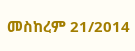መስከረም 21/2014